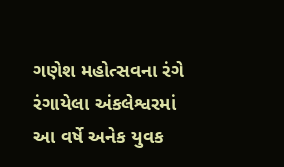ગણેશ મહોત્સવના રંગે રંગાયેલા અંકલેશ્વરમાં આ વર્ષે અનેક યુવક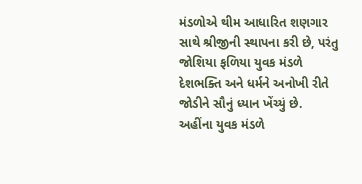મંડળોએ થીમ આધારિત શણગાર સાથે શ્રીજીની સ્થાપના કરી છે, પરંતુ જોશિયા ફળિયા યુવક મંડળે દેશભક્તિ અને ધર્મને અનોખી રીતે જોડીને સૌનું ધ્યાન ખેંચ્યું છે. અહીંના યુવક મંડળે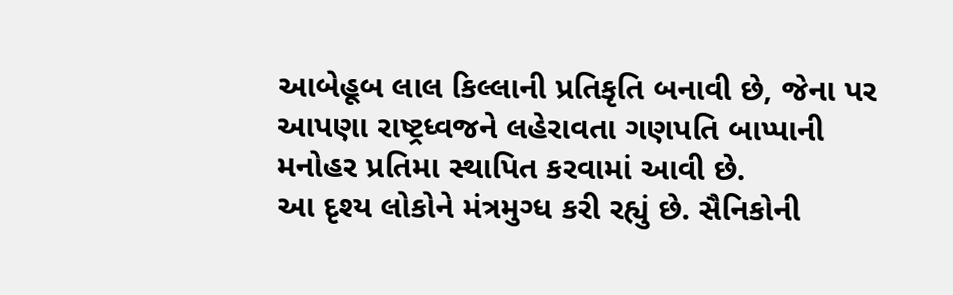આબેહૂબ લાલ કિલ્લાની પ્રતિકૃતિ બનાવી છે, જેના પર આપણા રાષ્ટ્રધ્વજને લહેરાવતા ગણપતિ બાપ્પાની મનોહર પ્રતિમા સ્થાપિત કરવામાં આવી છે.
આ દૃશ્ય લોકોને મંત્રમુગ્ધ કરી રહ્યું છે. સૈનિકોની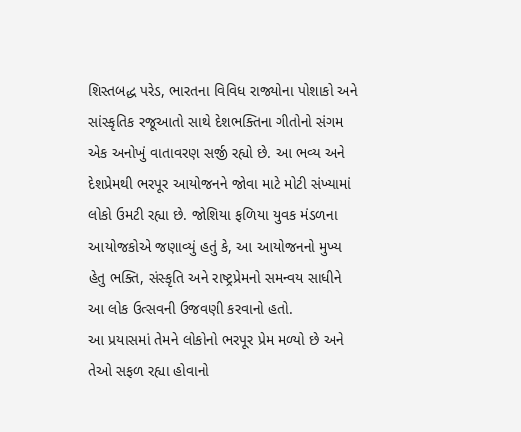શિસ્તબદ્ધ પરેડ, ભારતના વિવિધ રાજ્યોના પોશાકો અને સાંસ્કૃતિક રજૂઆતો સાથે દેશભક્તિના ગીતોનો સંગમ એક અનોખું વાતાવરણ સર્જી રહ્યો છે. આ ભવ્ય અને દેશપ્રેમથી ભરપૂર આયોજનને જોવા માટે મોટી સંખ્યામાં લોકો ઉમટી રહ્યા છે. જોશિયા ફળિયા યુવક મંડળના આયોજકોએ જણાવ્યું હતું કે, આ આયોજનનો મુખ્ય હેતુ ભક્તિ, સંસ્કૃતિ અને રાષ્ટ્રપ્રેમનો સમન્વય સાધીને આ લોક ઉત્સવની ઉજવણી કરવાનો હતો.
આ પ્રયાસમાં તેમને લોકોનો ભરપૂર પ્રેમ મળ્યો છે અને તેઓ સફળ રહ્યા હોવાનો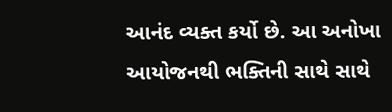આનંદ વ્યક્ત કર્યો છે. આ અનોખા આયોજનથી ભક્તિની સાથે સાથે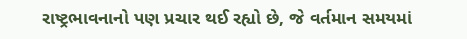રાષ્ટ્રભાવનાનો પણ પ્રચાર થઈ રહ્યો છે, જે વર્તમાન સમયમાં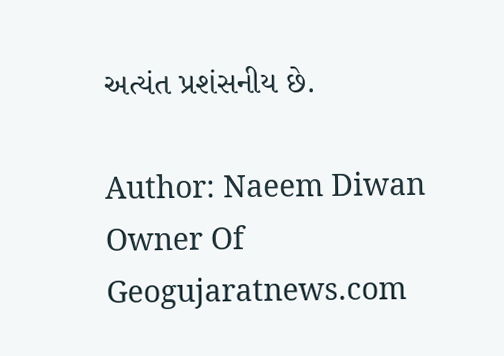અત્યંત પ્રશંસનીય છે.

Author: Naeem Diwan
Owner Of Geogujaratnews.com